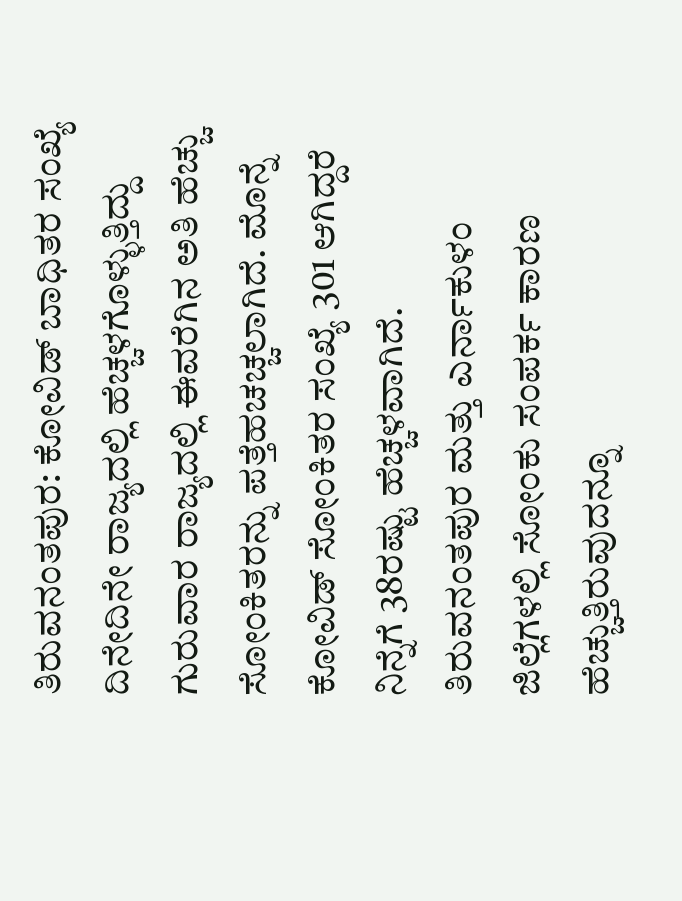ತಿರುವನಂತಪುರ: ಕೋವಿಡ್ ಬಾಧಿತರ ಸಂಖ್ಯೆ ದಿನೇದಿನೇ ರಾಜ್ಯದಲ್ಲಿ ಹೆಚ್ಚಳಗೊಳ್ಳುತ್ತಿದ್ದು ಗುರುವಾರ ರಾಜ್ಯದಲ್ಲಿ ಈವರೆಗಿನ ಅತಿ ಹೆಚ್ಚು ಸೋಂಕಿತರನ್ನು ಪತ್ತೆಹಚಚ್ಚಲಾಗಿದೆ. ಮೊನ್ನೆ ಕೋವಿಡ್ ಸೋಂಕಿತರ ಸಂಖ್ಯೆ 301 ಆಗಿದ್ದರೆ ನಿನ್ನೆಗೆ 38ರಷ್ಟು ಹೆಚ್ಚಳವಾಗಿದೆ. ತಿರುವನಂತಪುರ ಮತ್ತು ಎರ್ನಾಕುಳಂ ಜಿಲ್ಲೆಗಳಲ್ಲಿ ಸೋಂಕು ಸಂಪರ್ಕ ಕಾರಣ ಹೆಚ್ಚುತ್ತಿರುವುದನ್ನೂ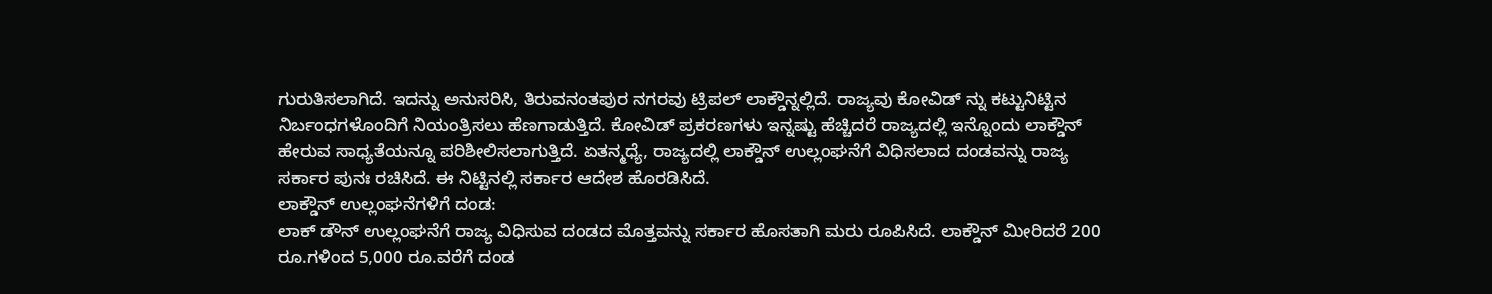ಗುರುತಿಸಲಾಗಿದೆ. ಇದನ್ನು ಅನುಸರಿಸಿ, ತಿರುವನಂತಪುರ ನಗರವು ಟ್ರಿಪಲ್ ಲಾಕ್ಡೌನ್ನಲ್ಲಿದೆ. ರಾಜ್ಯವು ಕೋವಿಡ್ ನ್ನು ಕಟ್ಟುನಿಟ್ಟಿನ ನಿರ್ಬಂಧಗಳೊಂದಿಗೆ ನಿಯಂತ್ರಿಸಲು ಹೆಣಗಾಡುತ್ತಿದೆ. ಕೋವಿಡ್ ಪ್ರಕರಣಗಳು ಇನ್ನಷ್ಟು ಹೆಚ್ಚಿದರೆ ರಾಜ್ಯದಲ್ಲಿ ಇನ್ನೊಂದು ಲಾಕ್ಡೌನ್ ಹೇರುವ ಸಾಧ್ಯತೆಯನ್ನೂ ಪರಿಶೀಲಿಸಲಾಗುತ್ತಿದೆ. ಏತನ್ಮಧ್ಯೆ, ರಾಜ್ಯದಲ್ಲಿ ಲಾಕ್ಡೌನ್ ಉಲ್ಲಂಘನೆಗೆ ವಿಧಿಸಲಾದ ದಂಡವನ್ನು ರಾಜ್ಯ ಸರ್ಕಾರ ಪುನಃ ರಚಿಸಿದೆ. ಈ ನಿಟ್ಟಿನಲ್ಲಿ ಸರ್ಕಾರ ಆದೇಶ ಹೊರಡಿಸಿದೆ.
ಲಾಕ್ಡೌನ್ ಉಲ್ಲಂಘನೆಗಳಿಗೆ ದಂಡ:
ಲಾಕ್ ಡೌನ್ ಉಲ್ಲಂಘನೆಗೆ ರಾಜ್ಯ ವಿಧಿಸುವ ದಂಡದ ಮೊತ್ತವನ್ನು ಸರ್ಕಾರ ಹೊಸತಾಗಿ ಮರು ರೂಪಿಸಿದೆ. ಲಾಕ್ಡೌನ್ ಮೀರಿದರೆ 200 ರೂ.ಗಳಿಂದ 5,000 ರೂ.ವರೆಗೆ ದಂಡ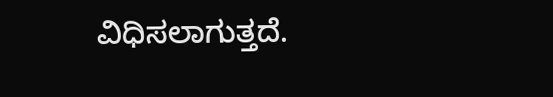ವಿಧಿಸಲಾಗುತ್ತದೆ.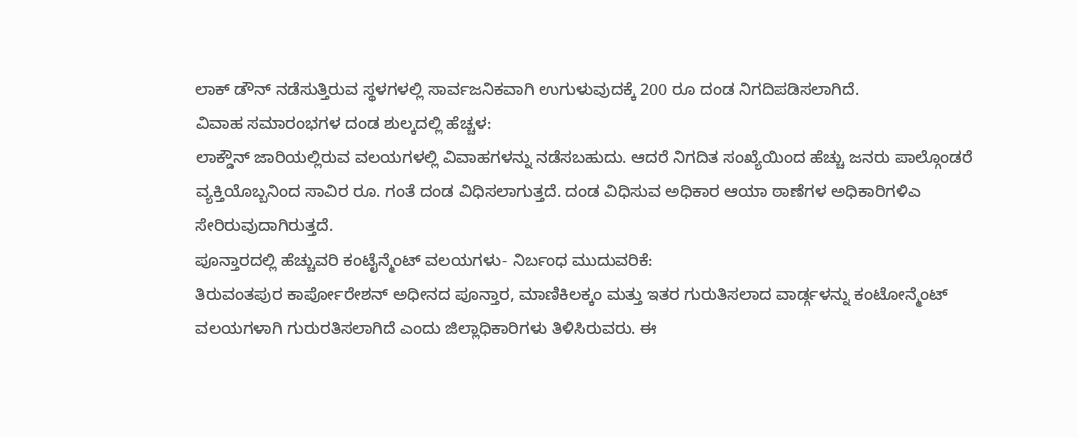ಲಾಕ್ ಡೌನ್ ನಡೆಸುತ್ತಿರುವ ಸ್ಥಳಗಳಲ್ಲಿ ಸಾರ್ವಜನಿಕವಾಗಿ ಉಗುಳುವುದಕ್ಕೆ 200 ರೂ ದಂಡ ನಿಗದಿಪಡಿಸಲಾಗಿದೆ.
ವಿವಾಹ ಸಮಾರಂಭಗಳ ದಂಡ ಶುಲ್ಕದಲ್ಲಿ ಹೆಚ್ಚಳ:
ಲಾಕ್ಡೌನ್ ಜಾರಿಯಲ್ಲಿರುವ ವಲಯಗಳಲ್ಲಿ ವಿವಾಹಗಳನ್ನು ನಡೆಸಬಹುದು. ಆದರೆ ನಿಗದಿತ ಸಂಖ್ಯೆಯಿಂದ ಹೆಚ್ಚು ಜನರು ಪಾಲ್ಗೊಂಡರೆ ವ್ಯಕ್ತಿಯೊಬ್ಬನಿಂದ ಸಾವಿರ ರೂ. ಗಂತೆ ದಂಡ ವಿಧಿಸಲಾಗುತ್ತದೆ. ದಂಡ ವಿಧಿಸುವ ಅಧಿಕಾರ ಆಯಾ ಠಾಣೆಗಳ ಅಧಿಕಾರಿಗಳಿಎ ಸೇರಿರುವುದಾಗಿರುತ್ತದೆ.
ಪೂನ್ತಾರದಲ್ಲಿ ಹೆಚ್ಚುವರಿ ಕಂಟೈನ್ಮೆಂಟ್ ವಲಯಗಳು- ನಿರ್ಬಂಧ ಮುದುವರಿಕೆ:
ತಿರುವಂತಪುರ ಕಾರ್ಪೋರೇಶನ್ ಅಧೀನದ ಪೂನ್ತಾರ, ಮಾಣಿಕಿಲಕ್ಕಂ ಮತ್ತು ಇತರ ಗುರುತಿಸಲಾದ ವಾರ್ಡ್ಗಳನ್ನು ಕಂಟೋನ್ಮೆಂಟ್ ವಲಯಗಳಾಗಿ ಗುರುರತಿಸಲಾಗಿದೆ ಎಂದು ಜಿಲ್ಲಾಧಿಕಾರಿಗಳು ತಿಳಿಸಿರುವರು. ಈ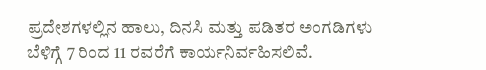ಪ್ರದೇಶಗಳಲ್ಲಿನ ಹಾಲು, ದಿನಸಿ ಮತ್ತು ಪಡಿತರ ಅಂಗಡಿಗಳು ಬೆಳಿಗ್ಗೆ 7 ರಿಂದ 11 ರವರೆಗೆ ಕಾರ್ಯನಿರ್ವಹಿಸಲಿವೆ.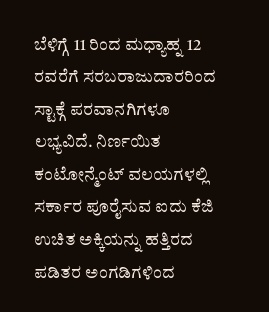ಬೆಳಿಗ್ಗೆ 11 ರಿಂದ ಮಧ್ಯಾಹ್ನ 12 ರವರೆಗೆ ಸರಬರಾಜುದಾರರಿಂದ ಸ್ಟಾಕ್ಗೆ ಪರವಾನಗಿಗಳೂ ಲಭ್ಯವಿದೆ. ನಿರ್ಣಯಿತ ಕಂಟೋನ್ಮೆಂಟ್ ವಲಯಗಳಲ್ಲಿ ಸರ್ಕಾರ ಪೂರೈಸುವ ಐದು ಕೆಜಿ ಉಚಿತ ಅಕ್ಕಿಯನ್ನು ಹತ್ತಿರದ ಪಡಿತರ ಅಂಗಡಿಗಳಿಂದ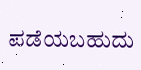ಪಡೆಯಬಹುದು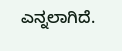ಎನ್ನಲಾಗಿದೆ.